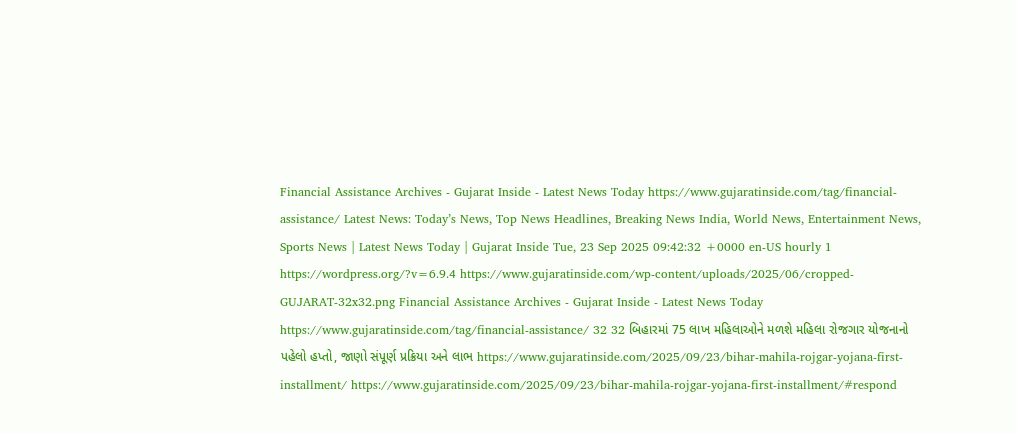Financial Assistance Archives - Gujarat Inside - Latest News Today https://www.gujaratinside.com/tag/financial-assistance/ Latest News: Today’s News, Top News Headlines, Breaking News India, World News, Entertainment News, Sports News | Latest News Today | Gujarat Inside Tue, 23 Sep 2025 09:42:32 +0000 en-US hourly 1 https://wordpress.org/?v=6.9.4 https://www.gujaratinside.com/wp-content/uploads/2025/06/cropped-GUJARAT-32x32.png Financial Assistance Archives - Gujarat Inside - Latest News Today https://www.gujaratinside.com/tag/financial-assistance/ 32 32 બિહારમાં 75 લાખ મહિલાઓને મળશે મહિલા રોજગાર યોજનાનો પહેલો હપ્તો, જાણો સંપૂર્ણ પ્રક્રિયા અને લાભ https://www.gujaratinside.com/2025/09/23/bihar-mahila-rojgar-yojana-first-installment/ https://www.gujaratinside.com/2025/09/23/bihar-mahila-rojgar-yojana-first-installment/#respond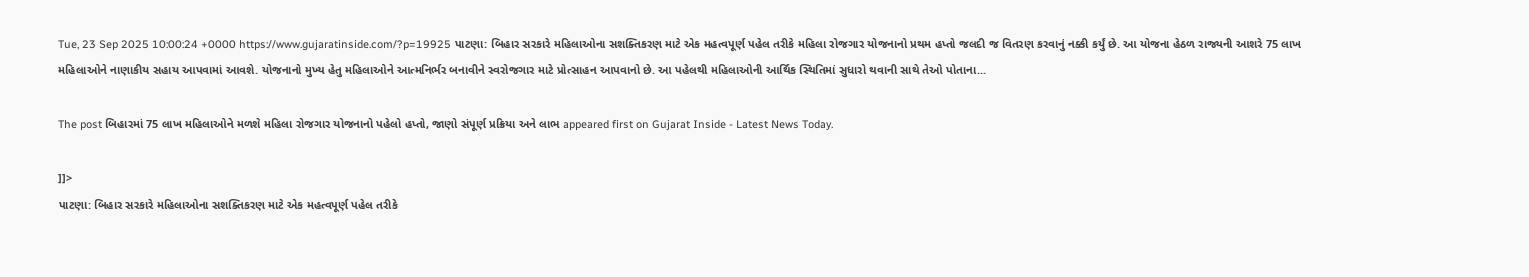Tue, 23 Sep 2025 10:00:24 +0000 https://www.gujaratinside.com/?p=19925 પાટણા: બિહાર સરકારે મહિલાઓના સશક્તિકરણ માટે એક મહત્વપૂર્ણ પહેલ તરીકે મહિલા રોજગાર યોજનાનો પ્રથમ હપ્તો જલદી જ વિતરણ કરવાનું નક્કી કર્યું છે. આ યોજના હેઠળ રાજ્યની આશરે 75 લાખ મહિલાઓને નાણાકીય સહાય આપવામાં આવશે. યોજનાનો મુખ્ય હેતુ મહિલાઓને આત્મનિર્ભર બનાવીને સ્વરોજગાર માટે પ્રોત્સાહન આપવાનો છે. આ પહેલથી મહિલાઓની આર્થિક સ્થિતિમાં સુધારો થવાની સાથે તેઓ પોતાના...

The post બિહારમાં 75 લાખ મહિલાઓને મળશે મહિલા રોજગાર યોજનાનો પહેલો હપ્તો, જાણો સંપૂર્ણ પ્રક્રિયા અને લાભ appeared first on Gujarat Inside - Latest News Today.

]]>
પાટણા: બિહાર સરકારે મહિલાઓના સશક્તિકરણ માટે એક મહત્વપૂર્ણ પહેલ તરીકે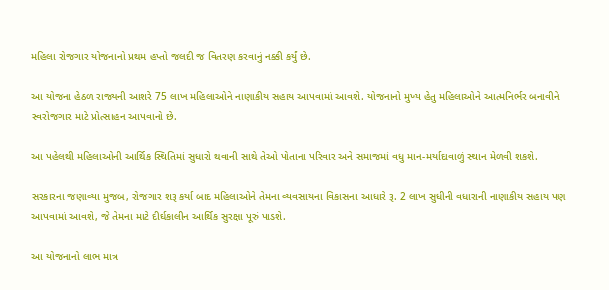મહિલા રોજગાર યોજનાનો પ્રથમ હપ્તો જલદી જ વિતરણ કરવાનું નક્કી કર્યું છે.

આ યોજના હેઠળ રાજ્યની આશરે 75 લાખ મહિલાઓને નાણાકીય સહાય આપવામાં આવશે. યોજનાનો મુખ્ય હેતુ મહિલાઓને આત્મનિર્ભર બનાવીને સ્વરોજગાર માટે પ્રોત્સાહન આપવાનો છે.

આ પહેલથી મહિલાઓની આર્થિક સ્થિતિમાં સુધારો થવાની સાથે તેઓ પોતાના પરિવાર અને સમાજમાં વધુ માન-મર્યાદાવાળું સ્થાન મેળવી શકશે.

સરકારના જણાવ્યા મુજબ, રોજગાર શરૂ કર્યા બાદ મહિલાઓને તેમના વ્યવસાયના વિકાસના આધારે રૂ. 2 લાખ સુધીની વધારાની નાણાકીય સહાય પણ આપવામાં આવશે, જે તેમના માટે દીર્ઘકાલીન આર્થિક સુરક્ષા પૂરું પાડશે.

આ યોજનાનો લાભ માત્ર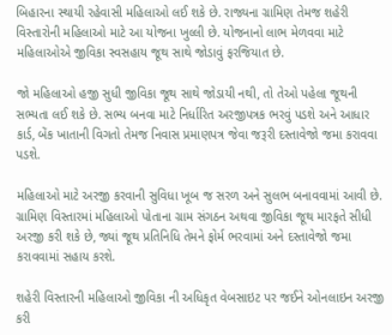બિહારના સ્થાયી રહેવાસી મહિલાઓ લઈ શકે છે. રાજ્યના ગ્રામિણ તેમજ શહેરી વિસ્તારોની મહિલાઓ માટે આ યોજના ખુલ્લી છે. યોજનાનો લાભ મેળવવા માટે મહિલાઓએ જીવિકા સ્વસહાય જૂથ સાથે જોડાવું ફરજિયાત છે.

જો મહિલાઓ હજી સુધી જીવિકા જૂથ સાથે જોડાયી નથી, તો તેઓ પહેલા જૂથની સભ્યતા લઈ શકે છે. સભ્ય બનવા માટે નિર્ધારિત અરજીપત્રક ભરવું પડશે અને આધાર કાર્ડ, બેંક ખાતાની વિગતો તેમજ નિવાસ પ્રમાણપત્ર જેવા જરૂરી દસ્તાવેજો જમા કરાવવા પડશે.

મહિલાઓ માટે અરજી કરવાની સુવિધા ખૂબ જ સરળ અને સુલભ બનાવવામાં આવી છે. ગ્રામિણ વિસ્તારમાં મહિલાઓ પોતાના ગ્રામ સંગઠન અથવા જીવિકા જૂથ મારફતે સીધી અરજી કરી શકે છે, જ્યાં જૂથ પ્રતિનિધિ તેમને ફોર્મ ભરવામાં અને દસ્તાવેજો જમા કરાવવામાં સહાય કરશે.

શહેરી વિસ્તારની મહિલાઓ જીવિકા ની અધિકૃત વેબસાઇટ પર જઈને ઓનલાઇન અરજી કરી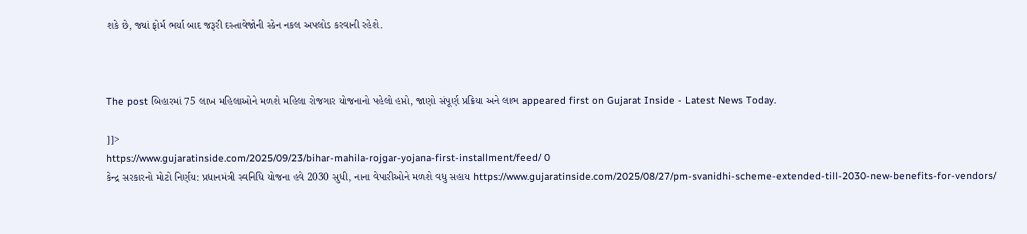શકે છે, જ્યાં ફોર્મ ભર્યા બાદ જરૂરી દસ્તાવેજોની સ્કેન નકલ અપલોડ કરવાની રહેશે.



The post બિહારમાં 75 લાખ મહિલાઓને મળશે મહિલા રોજગાર યોજનાનો પહેલો હપ્તો, જાણો સંપૂર્ણ પ્રક્રિયા અને લાભ appeared first on Gujarat Inside - Latest News Today.

]]>
https://www.gujaratinside.com/2025/09/23/bihar-mahila-rojgar-yojana-first-installment/feed/ 0
કેન્દ્ર સરકારનો મોટો નિર્ણય: પ્રધાનમંત્રી સ્વનિધિ યોજના હવે 2030 સુધી, નાના વેપારીઓને મળશે વધુ સહાય https://www.gujaratinside.com/2025/08/27/pm-svanidhi-scheme-extended-till-2030-new-benefits-for-vendors/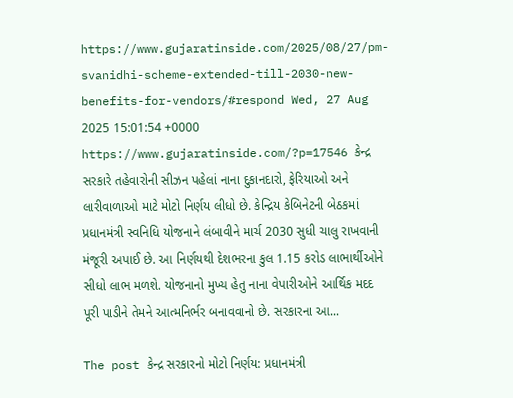https://www.gujaratinside.com/2025/08/27/pm-svanidhi-scheme-extended-till-2030-new-benefits-for-vendors/#respond Wed, 27 Aug 2025 15:01:54 +0000 https://www.gujaratinside.com/?p=17546 કેન્દ્ર સરકારે તહેવારોની સીઝન પહેલાં નાના દુકાનદારો, ફેરિયાઓ અને લારીવાળાઓ માટે મોટો નિર્ણય લીધો છે. કેન્દ્રિય કેબિનેટની બેઠકમાં પ્રધાનમંત્રી સ્વનિધિ યોજનાને લંબાવીને માર્ચ 2030 સુધી ચાલુ રાખવાની મંજૂરી અપાઈ છે. આ નિર્ણયથી દેશભરના કુલ 1.15 કરોડ લાભાર્થીઓને સીધો લાભ મળશે. યોજનાનો મુખ્ય હેતુ નાના વેપારીઓને આર્થિક મદદ પૂરી પાડીને તેમને આત્મનિર્ભર બનાવવાનો છે. સરકારના આ...

The post કેન્દ્ર સરકારનો મોટો નિર્ણય: પ્રધાનમંત્રી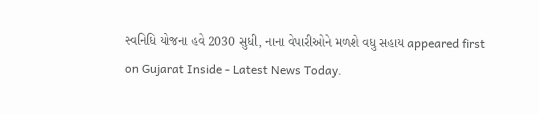સ્વનિધિ યોજના હવે 2030 સુધી, નાના વેપારીઓને મળશે વધુ સહાય appeared first on Gujarat Inside - Latest News Today.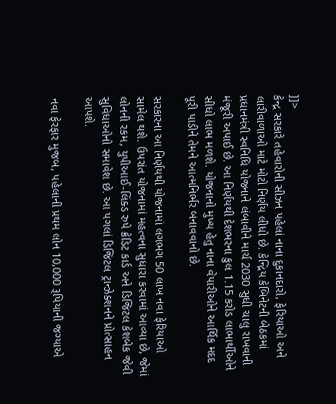]]>
કેન્દ્ર સરકારે તહેવારોની સીઝન પહેલાં નાના દુકાનદારો, ફેરિયાઓ અને લારીવાળાઓ માટે મોટો નિર્ણય લીધો છે. કેન્દ્રિય કેબિનેટની બેઠકમાં પ્રધાનમંત્રી સ્વનિધિ યોજનાને લંબાવીને માર્ચ 2030 સુધી ચાલુ રાખવાની મંજૂરી અપાઈ છે. આ નિર્ણયથી દેશભરના કુલ 1.15 કરોડ લાભાર્થીઓને સીધો લાભ મળશે. યોજનાનો મુખ્ય હેતુ નાના વેપારીઓને આર્થિક મદદ પૂરી પાડીને તેમને આત્મનિર્ભર બનાવવાનો છે.

સરકારના આ નિર્ણયથી યોજનામાં લગભગ 50 લાખ નવા ફેરિયાઓ સામેલ થશે. ઉપરાંત યોજનામાં મહત્વના સુધારા કરવામાં આવ્યા છે, જેમાં લોનની રકમ, યુપીઆઈ-લિંક્ડ રુપે ક્રેડિટ કાર્ડ અને ડિજિટલ કેશબેક જેવી સુવિધાઓનો સમાવેશ છે. આ પગલાં ડિજિટલ ટ્રાન્ઝેક્શનને પ્રોત્સાહન આપશે.

નવા ફેરફાર મુજબ, પહેલાની પ્રથમ લોન 10,000 રૂપિયાની જગ્યાએ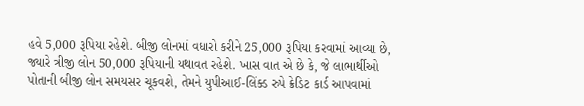હવે 5,000 રૂપિયા રહેશે. બીજી લોનમાં વધારો કરીને 25,000 રૂપિયા કરવામાં આવ્યા છે, જ્યારે ત્રીજી લોન 50,000 રૂપિયાની યથાવત રહેશે. ખાસ વાત એ છે કે, જે લાભાર્થીઓ પોતાની બીજી લોન સમયસર ચૂકવશે, તેમને યુપીઆઈ-લિંક્ડ રુપે ક્રેડિટ કાર્ડ આપવામાં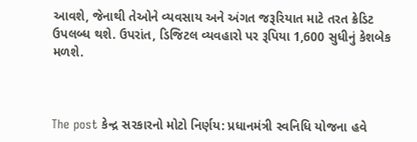આવશે, જેનાથી તેઓને વ્યવસાય અને અંગત જરૂરિયાત માટે તરત ક્રેડિટ ઉપલબ્ધ થશે. ઉપરાંત, ડિજિટલ વ્યવહારો પર રૂપિયા 1,600 સુધીનું કેશબેક મળશે.



The post કેન્દ્ર સરકારનો મોટો નિર્ણય: પ્રધાનમંત્રી સ્વનિધિ યોજના હવે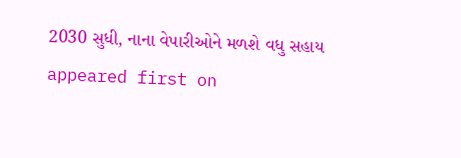2030 સુધી, નાના વેપારીઓને મળશે વધુ સહાય appeared first on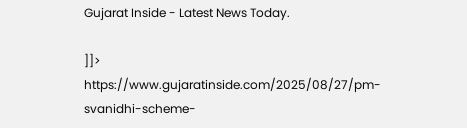Gujarat Inside - Latest News Today.

]]>
https://www.gujaratinside.com/2025/08/27/pm-svanidhi-scheme-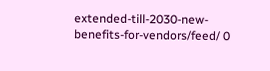extended-till-2030-new-benefits-for-vendors/feed/ 0